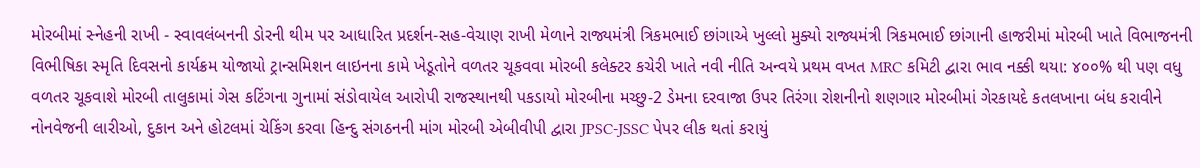મોરબીમાં સ્નેહની રાખી - સ્વાવલંબનની ડોરની થીમ પર આધારિત પ્રદર્શન-સહ-વેચાણ રાખી મેળાને રાજ્યમંત્રી ત્રિકમભાઈ છાંગાએ ખુલ્લો મુક્યો રાજ્યમંત્રી ત્રિકમભાઈ છાંગાની હાજરીમાં મોરબી ખાતે વિભાજનની વિભીષિકા સ્મૃતિ દિવસનો કાર્યક્રમ યોજાયો ટ્રાન્સમિશન લાઇનના કામે ખેડૂતોને વળતર ચૂકવવા મોરબી કલેક્ટર કચેરી ખાતે નવી નીતિ અન્વયે પ્રથમ વખત MRC કમિટી દ્વારા ભાવ નક્કી થયા: ૪૦૦% થી પણ વધુ વળતર ચૂકવાશે મોરબી તાલુકામાં ગેસ કટિંગના ગુનામાં સંડોવાયેલ આરોપી રાજસ્થાનથી પકડાયો મોરબીના મચ્છુ-2 ડેમના દરવાજા ઉપર તિરંગા રોશનીનો શણગાર મોરબીમાં ગેરકાયદે કતલખાના બંધ કરાવીને નોનવેજની લારીઓ, દુકાન અને હોટલમાં ચેકિંગ કરવા હિન્દુ સંગઠનની માંગ મોરબી એબીવીપી દ્વારા JPSC-JSSC પેપર લીક થતાં કરાયું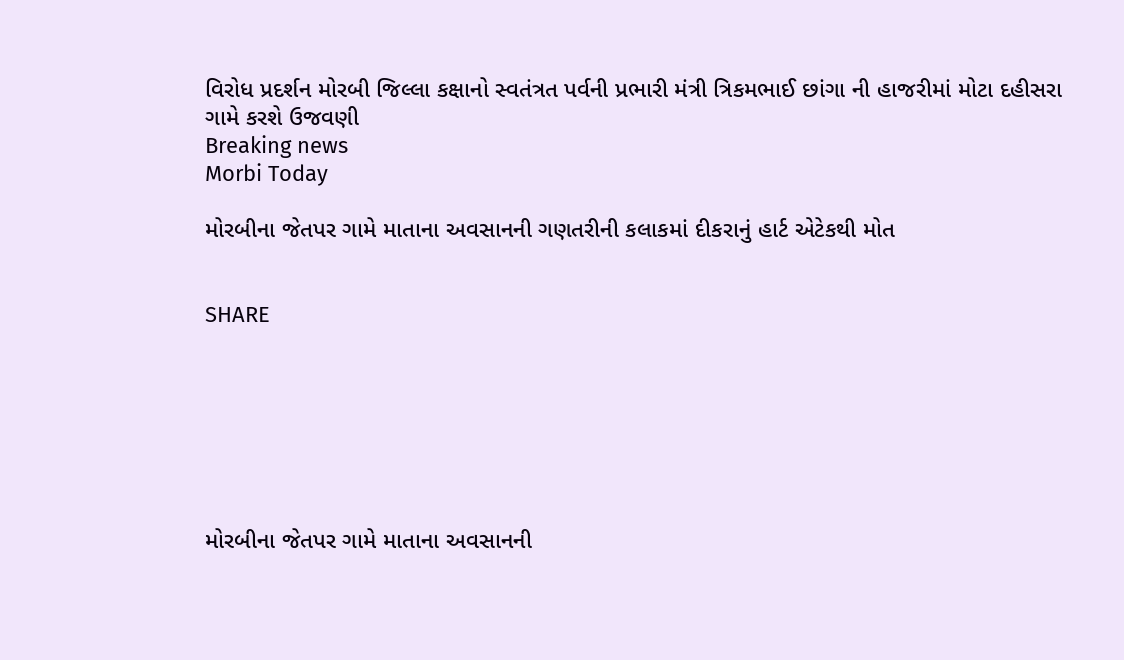વિરોધ પ્રદર્શન મોરબી જિલ્લા કક્ષાનો સ્વતંત્રત પર્વની પ્રભારી મંત્રી ત્રિકમભાઈ છાંગા ની હાજરીમાં મોટા દહીસરા ગામે કરશે ઉજવણી
Breaking news
Morbi Today

મોરબીના જેતપર ગામે માતાના અવસાનની ગણતરીની કલાકમાં દીકરાનું હાર્ટ એટેકથી મોત


SHARE







મોરબીના જેતપર ગામે માતાના અવસાનની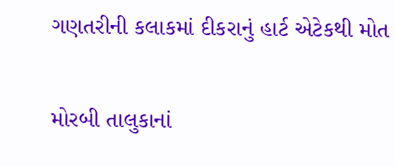ગણતરીની કલાકમાં દીકરાનું હાર્ટ એટેકથી મોત

મોરબી તાલુકાનાં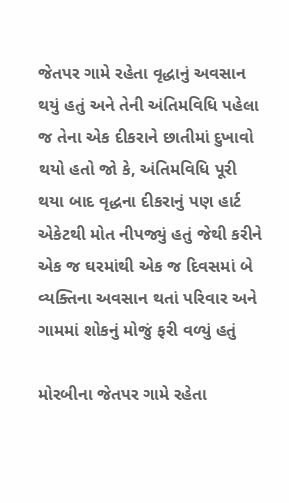જેતપર ગામે રહેતા વૃદ્ધાનું અવસાન થયું હતું અને તેની અંતિમવિધિ પહેલા જ તેના એક દીકરાને છાતીમાં દુખાવો થયો હતો જો કે, અંતિમવિધિ પૂરી થયા બાદ વૃદ્ધના દીકરાનું પણ હાર્ટ એકેટથી મોત નીપજ્યું હતું જેથી કરીને એક જ ઘરમાંથી એક જ દિવસમાં બે વ્યક્તિના અવસાન થતાં પરિવાર અને ગામમાં શોકનું મોજું ફરી વળ્યું હતું

મોરબીના જેતપર ગામે રહેતા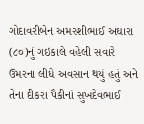ગોદાવરીબેન અમરશીભાઈ અઘારા (૮૦)નું ગઇકાલે વહેલી સવારે ઉમરના લીધે અવસાન થયું હતું અને તેના દીકરા પૈકીનાં સુખદેવભાઈ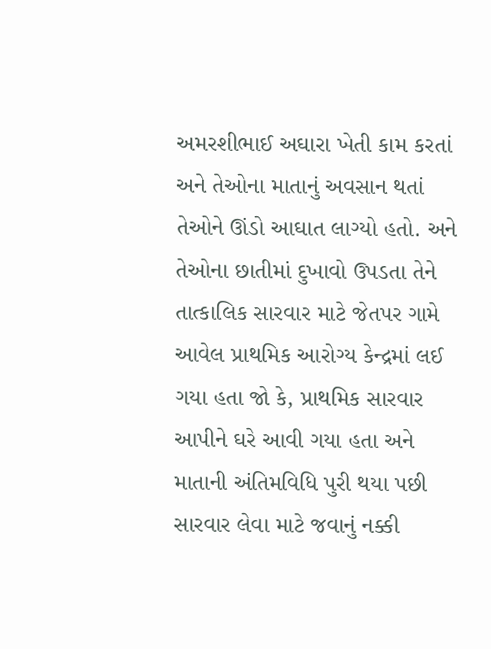અમરશીભાઈ અઘારા ખેતી કામ કરતાં અને તેઓના માતાનું અવસાન થતાં તેઓને ઊંડો આઘાત લાગ્યો હતો. અને તેઓના છાતીમાં દુખાવો ઉપડતા તેને તાત્કાલિક સારવાર માટે જેતપર ગામે આવેલ પ્રાથમિક આરોગ્ય કેન્દ્રમાં લઈ ગયા હતા જો કે, પ્રાથમિક સારવાર આપીને ઘરે આવી ગયા હતા અને માતાની અંતિમવિધિ પુરી થયા પછી સારવાર લેવા માટે જવાનું નક્કી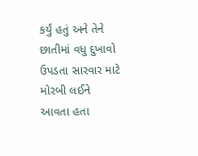કર્યું હતું અને તેને છાતીમાં વધુ દુખાવો ઉપડતા સારવાર માટે મોરબી લઈને આવતા હતા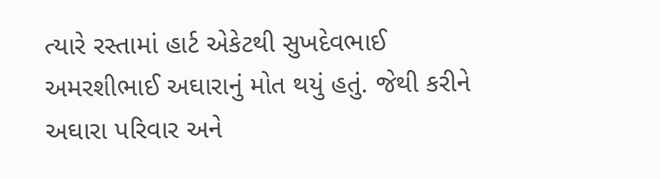ત્યારે રસ્તામાં હાર્ટ એકેટથી સુખદેવભાઈ અમરશીભાઈ અઘારાનું મોત થયું હતું. જેથી કરીને અઘારા પરિવાર અને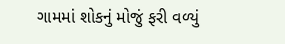ગામમાં શોકનું મોજું ફરી વળ્યું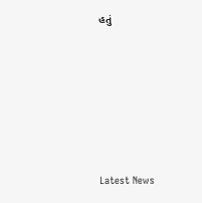હતું






Latest News